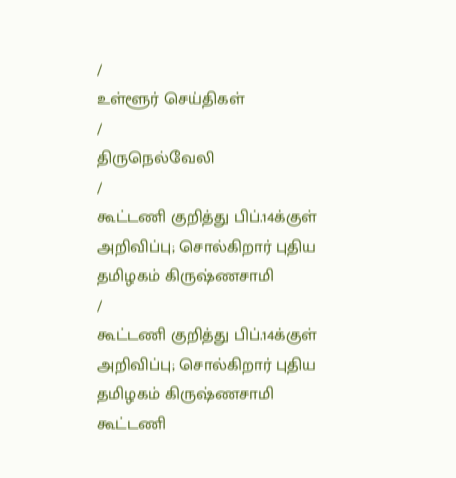/
உள்ளூர் செய்திகள்
/
திருநெல்வேலி
/
கூட்டணி குறித்து பிப்.14க்குள் அறிவிப்பு; சொல்கிறார் புதிய தமிழகம் கிருஷ்ணசாமி
/
கூட்டணி குறித்து பிப்.14க்குள் அறிவிப்பு; சொல்கிறார் புதிய தமிழகம் கிருஷ்ணசாமி
கூட்டணி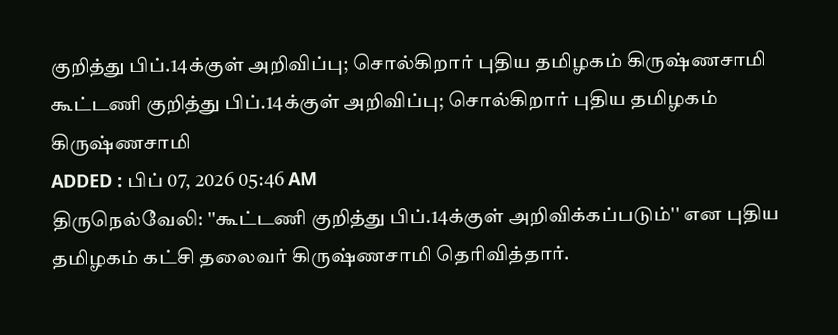குறித்து பிப்.14க்குள் அறிவிப்பு; சொல்கிறார் புதிய தமிழகம் கிருஷ்ணசாமி
கூட்டணி குறித்து பிப்.14க்குள் அறிவிப்பு; சொல்கிறார் புதிய தமிழகம் கிருஷ்ணசாமி
ADDED : பிப் 07, 2026 05:46 AM
திருநெல்வேலி: ''கூட்டணி குறித்து பிப்.14க்குள் அறிவிக்கப்படும்'' என புதிய தமிழகம் கட்சி தலைவர் கிருஷ்ணசாமி தெரிவித்தார்.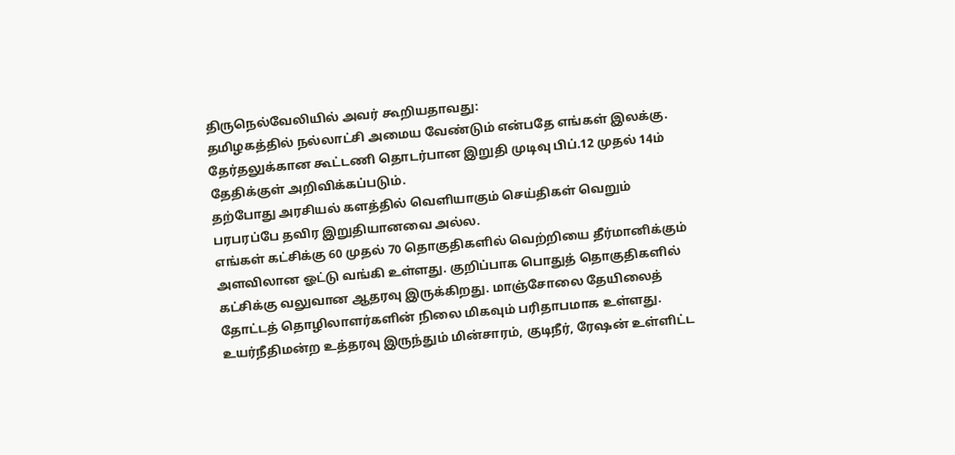திருநெல்வேலியில் அவர் கூறியதாவது:
தமிழகத்தில் நல்லாட்சி அமைய வேண்டும் என்பதே எங்கள் இலக்கு. தேர்தலுக்கான கூட்டணி தொடர்பான இறுதி முடிவு பிப்.12 முதல் 14ம் தேதிக்குள் அறிவிக்கப்படும்.
தற்போது அரசியல் களத்தில் வெளியாகும் செய்திகள் வெறும் பரபரப்பே தவிர இறுதியானவை அல்ல.
எங்கள் கட்சிக்கு 60 முதல் 70 தொகுதிகளில் வெற்றியை தீர்மானிக்கும் அளவிலான ஓட்டு வங்கி உள்ளது. குறிப்பாக பொதுத் தொகுதிகளில் கட்சிக்கு வலுவான ஆதரவு இருக்கிறது. மாஞ்சோலை தேயிலைத் தோட்டத் தொழிலாளர்களின் நிலை மிகவும் பரிதாபமாக உள்ளது.
உயர்நீதிமன்ற உத்தரவு இருந்தும் மின்சாரம், குடிநீர், ரேஷன் உள்ளிட்ட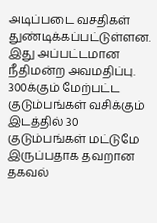அடிப்படை வசதிகள் துண்டிக்கப்பட்டுள்ளன.
இது அப்பட்டமான நீதிமன்ற அவமதிப்பு. 300க்கும் மேற்பட்ட குடும்பங்கள் வசிக்கும் இடத்தில் 30 குடும்பங்கள் மட்டுமே இருப்பதாக தவறான தகவல்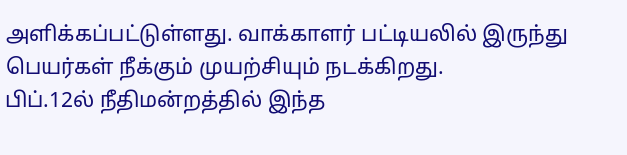அளிக்கப்பட்டுள்ளது. வாக்காளர் பட்டியலில் இருந்து பெயர்கள் நீக்கும் முயற்சியும் நடக்கிறது.
பிப்.12ல் நீதிமன்றத்தில் இந்த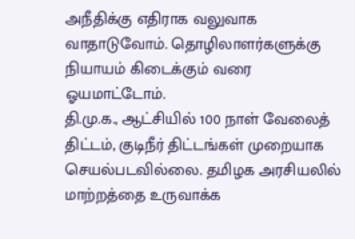அநீதிக்கு எதிராக வலுவாக வாதாடுவோம். தொழிலாளர்களுக்கு நியாயம் கிடைக்கும் வரை ஓயமாட்டோம்.
தி.மு.க., ஆட்சியில் 100 நாள் வேலைத் திட்டம், குடிநீர் திட்டங்கள் முறையாக செயல்படவில்லை. தமிழக அரசியலில் மாற்றத்தை உருவாக்க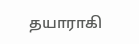தயாராகி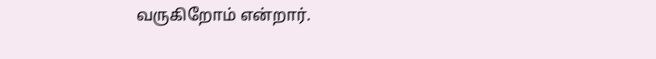வருகிறோம் என்றார்.